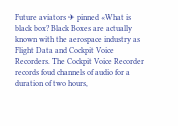Future aviators ✈ pinned «What is black box? Black Boxes are actually known with the aerospace industry as Flight Data and Cockpit Voice Recorders. The Cockpit Voice Recorder records foud channels of audio for a duration of two hours,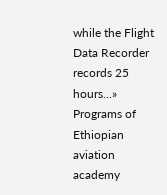while the Flight Data Recorder records 25 hours…»
Programs of Ethiopian aviation academy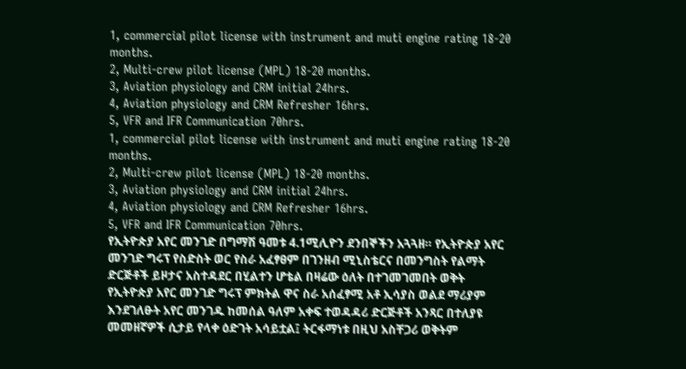1, commercial pilot license with instrument and muti engine rating 18-20 months.
2, Multi-crew pilot license (MPL) 18-20 months.
3, Aviation physiology and CRM initial 24hrs.
4, Aviation physiology and CRM Refresher 16hrs.
5, VFR and IFR Communication 70hrs.
1, commercial pilot license with instrument and muti engine rating 18-20 months.
2, Multi-crew pilot license (MPL) 18-20 months.
3, Aviation physiology and CRM initial 24hrs.
4, Aviation physiology and CRM Refresher 16hrs.
5, VFR and IFR Communication 70hrs.
የኢትዮጵያ አየር መንገድ በግማሽ ዓመቱ 4.1ሚሊዮን ደንበኞችን አጓጓዘ። የኢትዮጵያ አየር መንገድ ግሩፕ የስድስት ወር የስራ አፈፃፀም በገንዘብ ሚኒስቴርና በመንግስት የልማት ድርጅቶች ይዞታና አስተዳደር በሂልተን ሆቴል በዛሬው ዕለት በተገመገመበት ወቅት የኢትዮጵያ አየር መንገድ ግሩፕ ምክትል ዋና ስራ አሰፈፃሚ አቶ ኢሳያስ ወልደ ማሪያም እንደገለፁት አየር መንገዱ ከመሰል ዓለም አቀፍ ተወዳዳሪ ድርጅቶች አንጻር በተለያዩ መመዘኛዎች ሲታይ የላቀ ዕድገት አሳይቷል፤ ትርፋማነቱ በዚህ አስቸጋሪ ወቅትም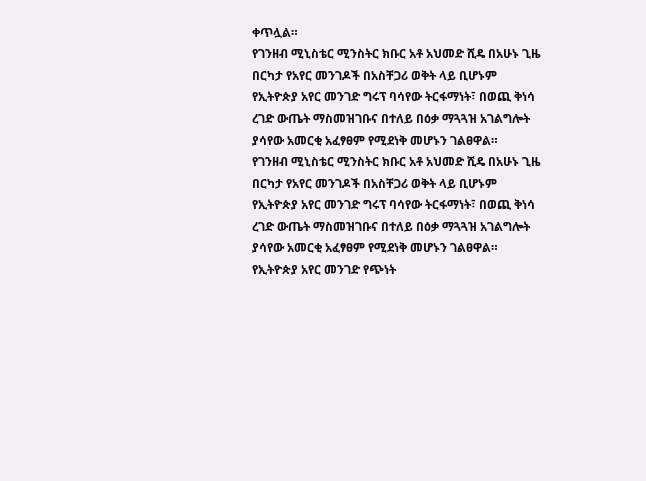ቀጥሏል።
የገንዘብ ሚኒስቴር ሚንስትር ክቡር አቶ አህመድ ሺዴ በአሁኑ ጊዜ በርካታ የአየር መንገዶች በአስቸጋሪ ወቅት ላይ ቢሆኑም የኢትዮጵያ አየር መንገድ ግሩፕ ባሳየው ትርፋማነት፣ በወጪ ቅነሳ ረገድ ውጤት ማስመዝገቡና በተለይ በዕቃ ማጓጓዝ አገልግሎት ያሳየው አመርቂ አፈፃፀም የሚደነቅ መሆኑን ገልፀዋል።
የገንዘብ ሚኒስቴር ሚንስትር ክቡር አቶ አህመድ ሺዴ በአሁኑ ጊዜ በርካታ የአየር መንገዶች በአስቸጋሪ ወቅት ላይ ቢሆኑም የኢትዮጵያ አየር መንገድ ግሩፕ ባሳየው ትርፋማነት፣ በወጪ ቅነሳ ረገድ ውጤት ማስመዝገቡና በተለይ በዕቃ ማጓጓዝ አገልግሎት ያሳየው አመርቂ አፈፃፀም የሚደነቅ መሆኑን ገልፀዋል።
የኢትዮጵያ አየር መንገድ የጭነት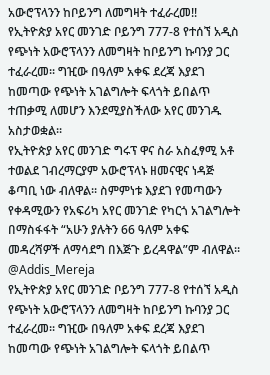አውሮፕላንን ከቦይንግ ለመግዛት ተፈራረመ!!
የኢትዮጵያ አየር መንገድ ቦይንግ 777-8 የተሰኘ አዲስ የጭነት አውሮፕላንን ለመግዛት ከቦይንግ ኩባንያ ጋር ተፈራረመ፡፡ ግዢው በዓለም አቀፍ ደረጃ እያደገ ከመጣው የጭነት አገልግሎት ፍላጎት ይበልጥ ተጠቃሚ ለመሆን እንደሚያስችለው አየር መንገዱ አስታወቋል፡፡
የኢትዮጵያ አየር መንገድ ግሩፕ ዋና ስራ አስፈፃሚ አቶ ተወልደ ገብረማርያም አውሮፕላኑ ዘመናዊና ነዳጅ ቆጣቢ ነው ብለዋል፡፡ ስምምነቱ እያደገ የመጣውን የቀዳሚውን የአፍሪካ አየር መንገድ የካርጎ አገልግሎት በማስፋፋት “አሁን ያሉትን 66 ዓለም አቀፍ መዳረሻዎች ለማሳደግ በእጅጉ ይረዳዋል”ም ብለዋል።
@Addis_Mereja
የኢትዮጵያ አየር መንገድ ቦይንግ 777-8 የተሰኘ አዲስ የጭነት አውሮፕላንን ለመግዛት ከቦይንግ ኩባንያ ጋር ተፈራረመ፡፡ ግዢው በዓለም አቀፍ ደረጃ እያደገ ከመጣው የጭነት አገልግሎት ፍላጎት ይበልጥ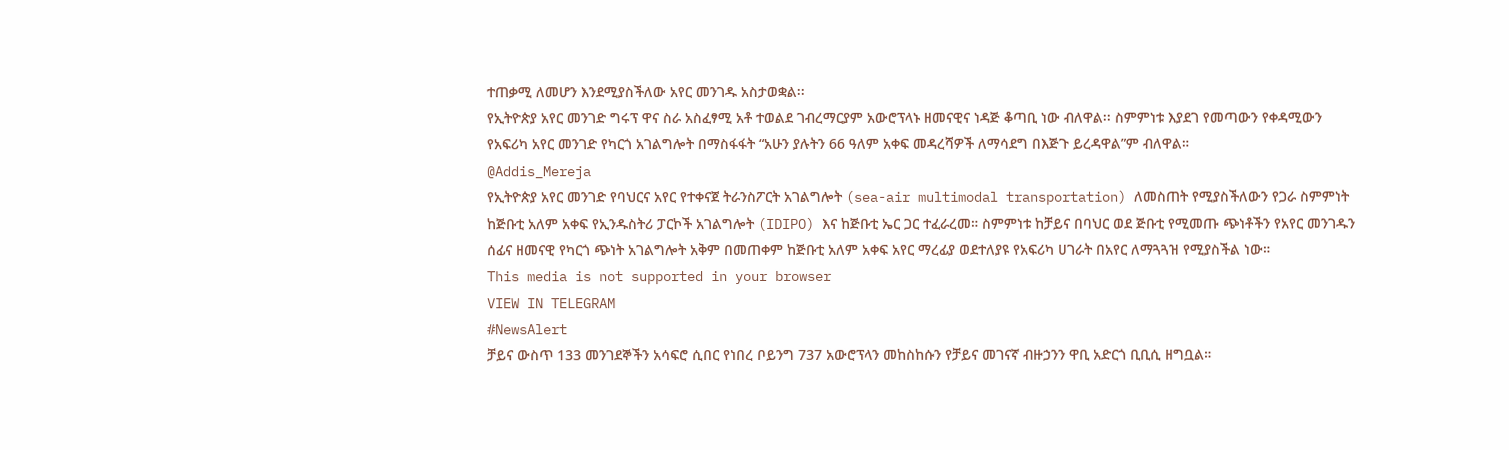ተጠቃሚ ለመሆን እንደሚያስችለው አየር መንገዱ አስታወቋል፡፡
የኢትዮጵያ አየር መንገድ ግሩፕ ዋና ስራ አስፈፃሚ አቶ ተወልደ ገብረማርያም አውሮፕላኑ ዘመናዊና ነዳጅ ቆጣቢ ነው ብለዋል፡፡ ስምምነቱ እያደገ የመጣውን የቀዳሚውን የአፍሪካ አየር መንገድ የካርጎ አገልግሎት በማስፋፋት “አሁን ያሉትን 66 ዓለም አቀፍ መዳረሻዎች ለማሳደግ በእጅጉ ይረዳዋል”ም ብለዋል።
@Addis_Mereja
የኢትዮጵያ አየር መንገድ የባህርና አየር የተቀናጀ ትራንስፖርት አገልግሎት (sea-air multimodal transportation) ለመስጠት የሚያስችለውን የጋራ ስምምነት ከጅቡቲ አለም አቀፍ የኢንዱስትሪ ፓርኮች አገልግሎት (IDIPO) እና ከጅቡቲ ኤር ጋር ተፈራረመ። ስምምነቱ ከቻይና በባህር ወደ ጅቡቲ የሚመጡ ጭነቶችን የአየር መንገዱን ሰፊና ዘመናዊ የካርጎ ጭነት አገልግሎት አቅም በመጠቀም ከጅቡቲ አለም አቀፍ አየር ማረፊያ ወደተለያዩ የአፍሪካ ሀገራት በአየር ለማጓጓዝ የሚያስችል ነው።
This media is not supported in your browser
VIEW IN TELEGRAM
#NewsAlert
ቻይና ውስጥ 133 መንገደኞችን አሳፍሮ ሲበር የነበረ ቦይንግ 737 አውሮፕላን መከስከሱን የቻይና መገናኛ ብዙኃንን ዋቢ አድርጎ ቢቢሲ ዘግቧል።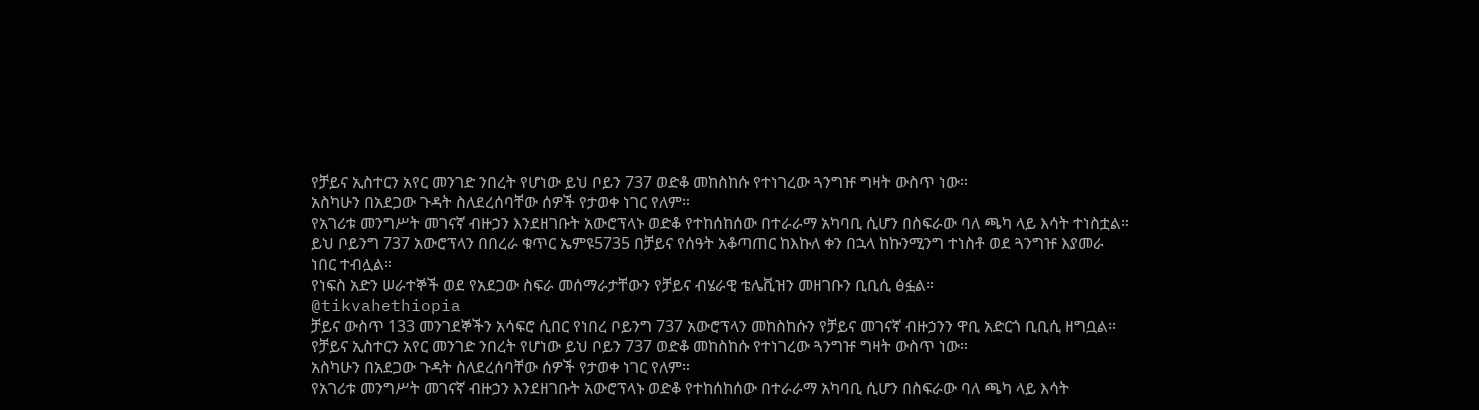የቻይና ኢስተርን አየር መንገድ ንበረት የሆነው ይህ ቦይን 737 ወድቆ መከስከሱ የተነገረው ጓንግዡ ግዛት ውስጥ ነው።
አስካሁን በአደጋው ጉዳት ስለደረሰባቸው ሰዎች የታወቀ ነገር የለም።
የአገሪቱ መንግሥት መገናኛ ብዙኃን እንደዘገቡት አውሮፕላኑ ወድቆ የተከሰከሰው በተራራማ አካባቢ ሲሆን በስፍራው ባለ ጫካ ላይ እሳት ተነስቷል።
ይህ ቦይንግ 737 አውሮፕላን በበረራ ቁጥር ኤምዩ5735 በቻይና የሰዓት አቆጣጠር ከእኩለ ቀን በኋላ ከኩንሚንግ ተነስቶ ወደ ጓንግዡ እያመራ ነበር ተብሏል።
የነፍስ አድን ሠራተኞች ወደ የአደጋው ስፍራ መሰማራታቸውን የቻይና ብሄራዊ ቴሌቪዝን መዘገቡን ቢቢሲ ፅፏል።
@tikvahethiopia
ቻይና ውስጥ 133 መንገደኞችን አሳፍሮ ሲበር የነበረ ቦይንግ 737 አውሮፕላን መከስከሱን የቻይና መገናኛ ብዙኃንን ዋቢ አድርጎ ቢቢሲ ዘግቧል።
የቻይና ኢስተርን አየር መንገድ ንበረት የሆነው ይህ ቦይን 737 ወድቆ መከስከሱ የተነገረው ጓንግዡ ግዛት ውስጥ ነው።
አስካሁን በአደጋው ጉዳት ስለደረሰባቸው ሰዎች የታወቀ ነገር የለም።
የአገሪቱ መንግሥት መገናኛ ብዙኃን እንደዘገቡት አውሮፕላኑ ወድቆ የተከሰከሰው በተራራማ አካባቢ ሲሆን በስፍራው ባለ ጫካ ላይ እሳት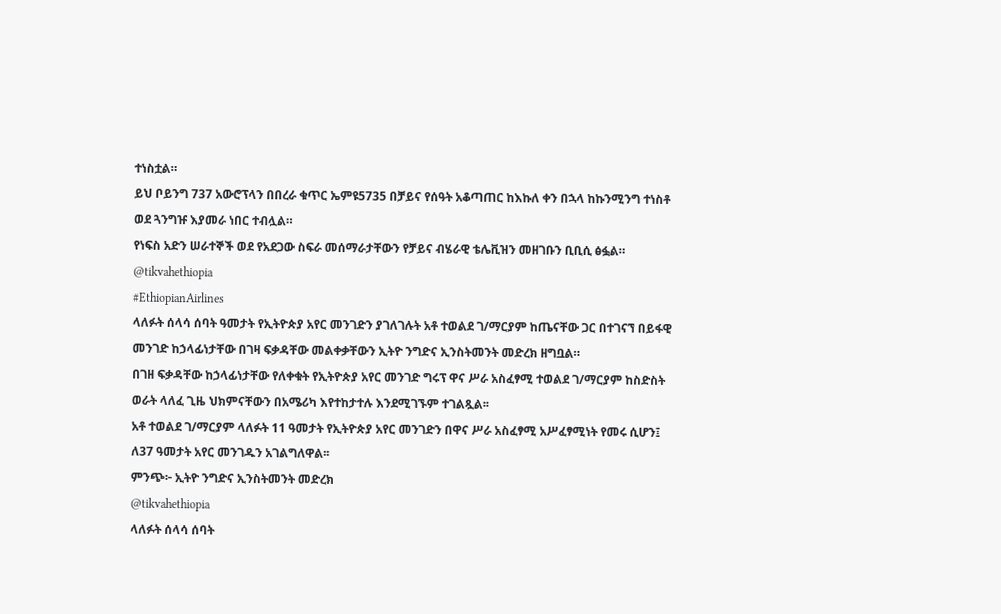ተነስቷል።
ይህ ቦይንግ 737 አውሮፕላን በበረራ ቁጥር ኤምዩ5735 በቻይና የሰዓት አቆጣጠር ከእኩለ ቀን በኋላ ከኩንሚንግ ተነስቶ ወደ ጓንግዡ እያመራ ነበር ተብሏል።
የነፍስ አድን ሠራተኞች ወደ የአደጋው ስፍራ መሰማራታቸውን የቻይና ብሄራዊ ቴሌቪዝን መዘገቡን ቢቢሲ ፅፏል።
@tikvahethiopia
#EthiopianAirlines
ላለፉት ሰላሳ ሰባት ዓመታት የኢትዮጵያ አየር መንገድን ያገለገሉት አቶ ተወልደ ገ/ማርያም ከጤናቸው ጋር በተገናኘ በይፋዊ መንገድ ከኃላፊነታቸው በገዛ ፍቃዳቸው መልቀቃቸውን ኢትዮ ንግድና ኢንስትመንት መድረክ ዘግቧል።
በገዘ ፍቃዳቸው ከኃላፊነታቸው የለቀቁት የኢትዮጵያ አየር መንገድ ግሩፕ ዋና ሥራ አስፈፃሚ ተወልደ ገ/ማርያም ከስድስት ወራት ላለፈ ጊዜ ህክምናቸውን በአሜሪካ እየተከታተሉ እንደሚገኙም ተገልጿል፡፡
አቶ ተወልደ ገ/ማርያም ላለፉት 11 ዓመታት የኢትዮጵያ አየር መንገድን በዋና ሥራ አስፈፃሚ አሥፈፃሚነት የመሩ ሲሆን፤ ለ37 ዓመታት አየር መንገዱን አገልግለዋል፡፡
ምንጭ፦ ኢትዮ ንግድና ኢንስትመንት መድረክ
@tikvahethiopia
ላለፉት ሰላሳ ሰባት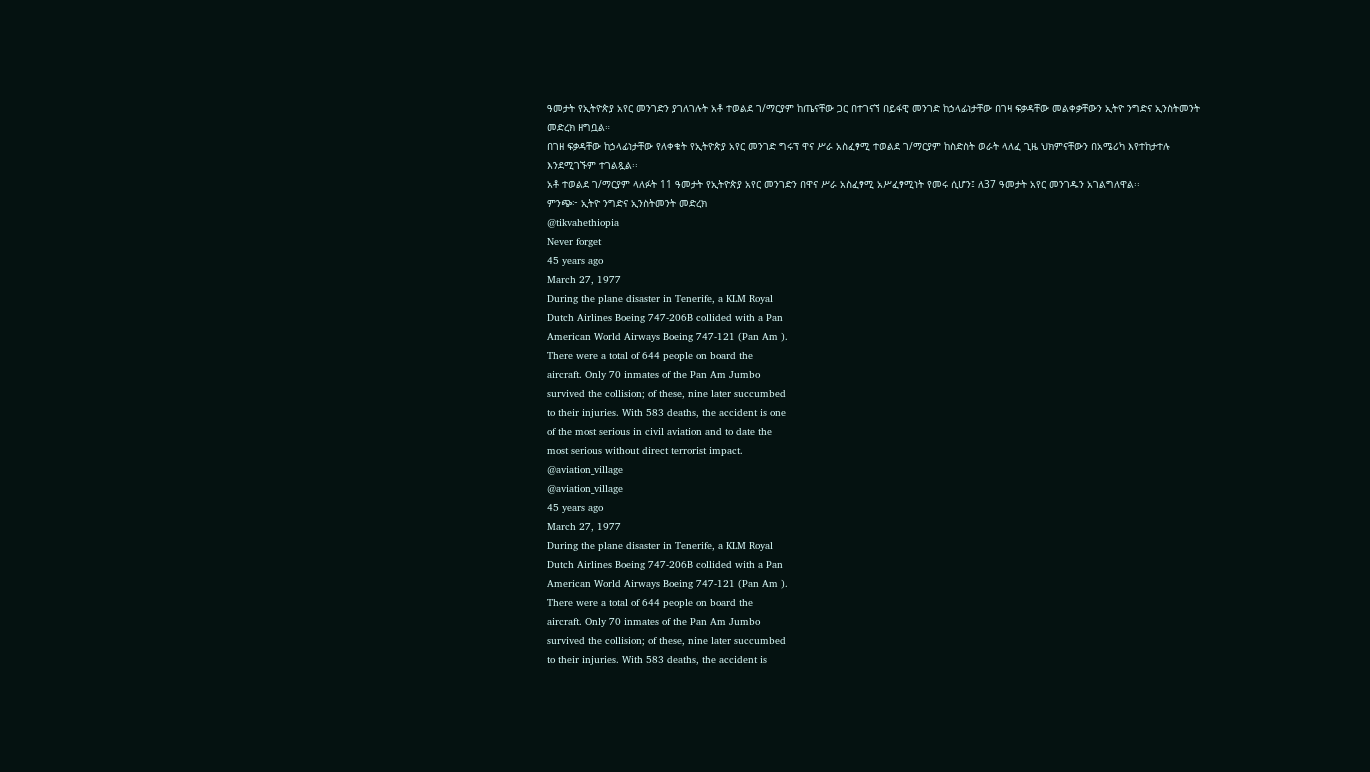ዓመታት የኢትዮጵያ አየር መንገድን ያገለገሉት አቶ ተወልደ ገ/ማርያም ከጤናቸው ጋር በተገናኘ በይፋዊ መንገድ ከኃላፊነታቸው በገዛ ፍቃዳቸው መልቀቃቸውን ኢትዮ ንግድና ኢንስትመንት መድረክ ዘግቧል።
በገዘ ፍቃዳቸው ከኃላፊነታቸው የለቀቁት የኢትዮጵያ አየር መንገድ ግሩፕ ዋና ሥራ አስፈፃሚ ተወልደ ገ/ማርያም ከስድስት ወራት ላለፈ ጊዜ ህክምናቸውን በአሜሪካ እየተከታተሉ እንደሚገኙም ተገልጿል፡፡
አቶ ተወልደ ገ/ማርያም ላለፉት 11 ዓመታት የኢትዮጵያ አየር መንገድን በዋና ሥራ አስፈፃሚ አሥፈፃሚነት የመሩ ሲሆን፤ ለ37 ዓመታት አየር መንገዱን አገልግለዋል፡፡
ምንጭ፦ ኢትዮ ንግድና ኢንስትመንት መድረክ
@tikvahethiopia
Never forget
45 years ago
March 27, 1977
During the plane disaster in Tenerife, a KLM Royal
Dutch Airlines Boeing 747-206B collided with a Pan
American World Airways Boeing 747-121 (Pan Am ).
There were a total of 644 people on board the
aircraft. Only 70 inmates of the Pan Am Jumbo
survived the collision; of these, nine later succumbed
to their injuries. With 583 deaths, the accident is one
of the most serious in civil aviation and to date the
most serious without direct terrorist impact.
@aviation_village
@aviation_village
45 years ago
March 27, 1977
During the plane disaster in Tenerife, a KLM Royal
Dutch Airlines Boeing 747-206B collided with a Pan
American World Airways Boeing 747-121 (Pan Am ).
There were a total of 644 people on board the
aircraft. Only 70 inmates of the Pan Am Jumbo
survived the collision; of these, nine later succumbed
to their injuries. With 583 deaths, the accident is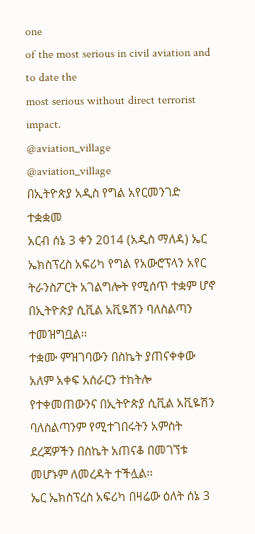one
of the most serious in civil aviation and to date the
most serious without direct terrorist impact.
@aviation_village
@aviation_village
በኢትዮጵያ አዲስ የግል አየርመንገድ ተቋቋመ
አርብ ሰኔ 3 ቀን 2014 (አዲስ ማለዳ) ኤር ኤክስፕረስ አፍሪካ የግል የአውሮፕላን አየር ትራንስፖርት አገልግሎት የሚሰጥ ተቋም ሆኖ በኢትዮጵያ ሲቪል አቪዬሽን ባለስልጣን ተመዝግቧል፡፡
ተቋሙ ምዝገባውን በስኬት ያጠናቀቀው አለም አቀፍ አሰራርን ተከትሎ የተቀመጠውንና በኢትዮጵያ ሲቪል አቪዬሽን ባለስልጣንም የሚተገበሩትን አምስት ደረጃዎችን በስኬት አጠናቆ በመገኘቱ መሆኑም ለመረዳት ተችሏል፡፡
ኤር ኤክስፕረስ አፍሪካ በዛሬው ዕለት ሰኔ 3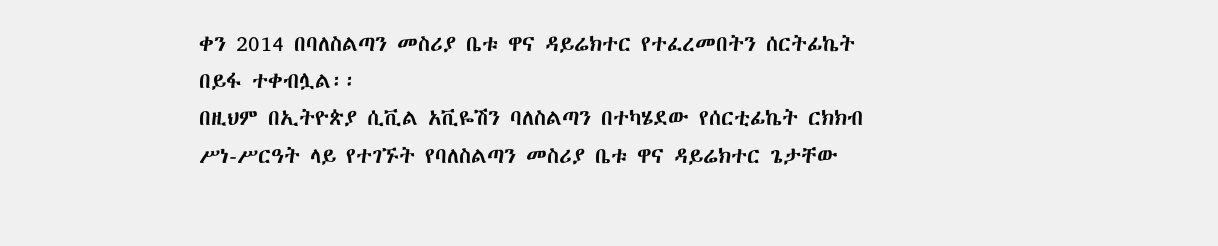ቀን 2014 በባለስልጣን መስሪያ ቤቱ ዋና ዳይሬክተር የተፈረመበትን ሰርትፊኬት በይፋ ተቀብሏል፡፡
በዚህም በኢትዮጵያ ሲቪል አቪዬሽን ባለስልጣን በተካሄደው የሰርቲፊኬት ርክክብ ሥነ-ሥርዓት ላይ የተገኙት የባለስልጣን መስሪያ ቤቱ ዋና ዳይሬክተር ጌታቸው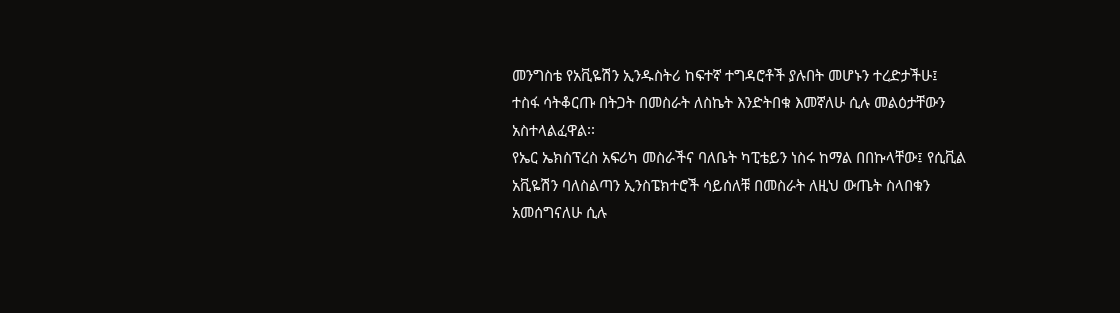መንግስቴ የአቪዬሽን ኢንዱስትሪ ከፍተኛ ተግዳሮቶች ያሉበት መሆኑን ተረድታችሁ፤ ተስፋ ሳትቆርጡ በትጋት በመስራት ለስኬት እንድትበቁ እመኛለሁ ሲሉ መልዕታቸውን አስተላልፈዋል፡፡
የኤር ኤክስፕረስ አፍሪካ መስራችና ባለቤት ካፒቴይን ነስሩ ከማል በበኩላቸው፤ የሲቪል አቪዬሽን ባለስልጣን ኢንስፔክተሮች ሳይሰለቹ በመስራት ለዚህ ውጤት ስላበቁን አመሰግናለሁ ሲሉ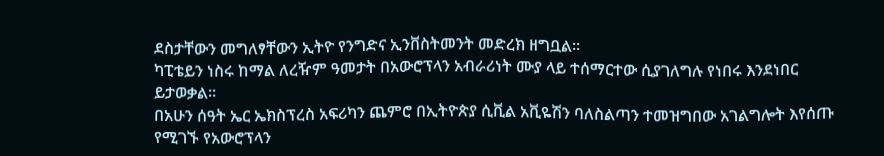ደስታቸውን መግለፃቸውን ኢትዮ የንግድና ኢንቨስትመንት መድረክ ዘግቧል፡፡
ካፒቴይን ነስሩ ከማል ለረዥም ዓመታት በአውሮፕላን አብራሪነት ሙያ ላይ ተሰማርተው ሲያገለግሉ የነበሩ እንደነበር ይታወቃል፡፡
በአሁን ሰዓት ኤር ኤክስፕረስ አፍሪካን ጨምሮ በኢትዮጵያ ሲቪል አቪዬሽን ባለስልጣን ተመዝግበው አገልግሎት እየሰጡ የሚገኙ የአውሮፕላን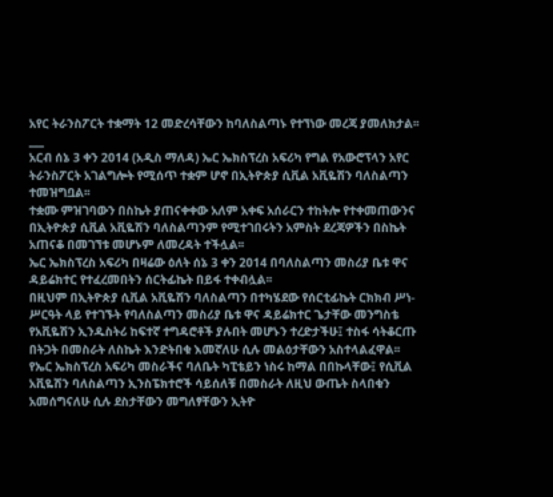አየር ትራንስፖርት ተቋማት 12 መድረሳቸውን ከባለስልጣኑ የተኘነው መረጃ ያመለክታል፡፡
___
አርብ ሰኔ 3 ቀን 2014 (አዲስ ማለዳ) ኤር ኤክስፕረስ አፍሪካ የግል የአውሮፕላን አየር ትራንስፖርት አገልግሎት የሚሰጥ ተቋም ሆኖ በኢትዮጵያ ሲቪል አቪዬሽን ባለስልጣን ተመዝግቧል፡፡
ተቋሙ ምዝገባውን በስኬት ያጠናቀቀው አለም አቀፍ አሰራርን ተከትሎ የተቀመጠውንና በኢትዮጵያ ሲቪል አቪዬሽን ባለስልጣንም የሚተገበሩትን አምስት ደረጃዎችን በስኬት አጠናቆ በመገኘቱ መሆኑም ለመረዳት ተችሏል፡፡
ኤር ኤክስፕረስ አፍሪካ በዛሬው ዕለት ሰኔ 3 ቀን 2014 በባለስልጣን መስሪያ ቤቱ ዋና ዳይሬክተር የተፈረመበትን ሰርትፊኬት በይፋ ተቀብሏል፡፡
በዚህም በኢትዮጵያ ሲቪል አቪዬሽን ባለስልጣን በተካሄደው የሰርቲፊኬት ርክክብ ሥነ-ሥርዓት ላይ የተገኙት የባለስልጣን መስሪያ ቤቱ ዋና ዳይሬክተር ጌታቸው መንግስቴ የአቪዬሽን ኢንዱስትሪ ከፍተኛ ተግዳሮቶች ያሉበት መሆኑን ተረድታችሁ፤ ተስፋ ሳትቆርጡ በትጋት በመስራት ለስኬት እንድትበቁ እመኛለሁ ሲሉ መልዕታቸውን አስተላልፈዋል፡፡
የኤር ኤክስፕረስ አፍሪካ መስራችና ባለቤት ካፒቴይን ነስሩ ከማል በበኩላቸው፤ የሲቪል አቪዬሽን ባለስልጣን ኢንስፔክተሮች ሳይሰለቹ በመስራት ለዚህ ውጤት ስላበቁን አመሰግናለሁ ሲሉ ደስታቸውን መግለፃቸውን ኢትዮ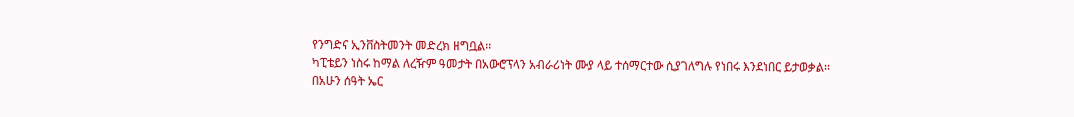የንግድና ኢንቨስትመንት መድረክ ዘግቧል፡፡
ካፒቴይን ነስሩ ከማል ለረዥም ዓመታት በአውሮፕላን አብራሪነት ሙያ ላይ ተሰማርተው ሲያገለግሉ የነበሩ እንደነበር ይታወቃል፡፡
በአሁን ሰዓት ኤር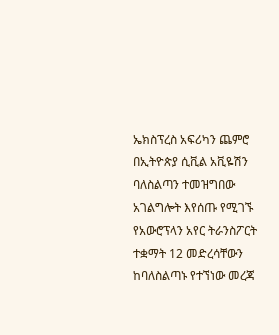ኤክስፕረስ አፍሪካን ጨምሮ በኢትዮጵያ ሲቪል አቪዬሽን ባለስልጣን ተመዝግበው አገልግሎት እየሰጡ የሚገኙ የአውሮፕላን አየር ትራንስፖርት ተቋማት 12 መድረሳቸውን ከባለስልጣኑ የተኘነው መረጃ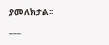ያመለክታል፡፡
___